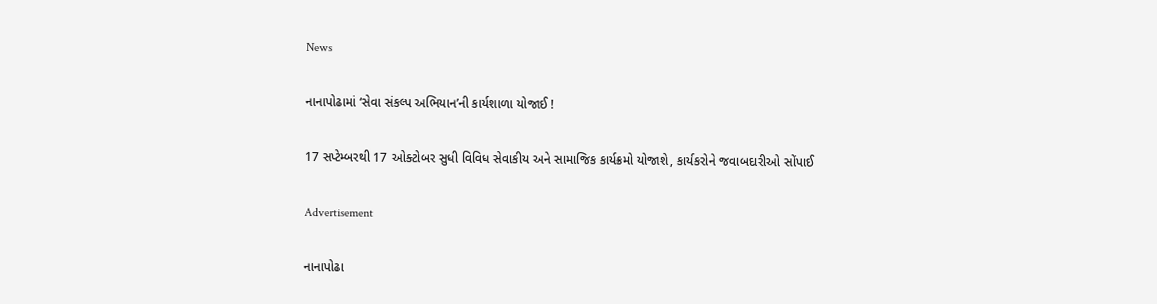News

નાનાપોઢામાં ‘સેવા સંકલ્પ અભિયાન’ની કાર્યશાળા યોજાઈ !

17 સપ્ટેમ્બરથી 17 ઓક્ટોબર સુધી વિવિધ સેવાકીય અને સામાજિક કાર્યક્રમો યોજાશે, કાર્યકરોને જવાબદારીઓ સોંપાઈ

Advertisement

નાનાપોઢા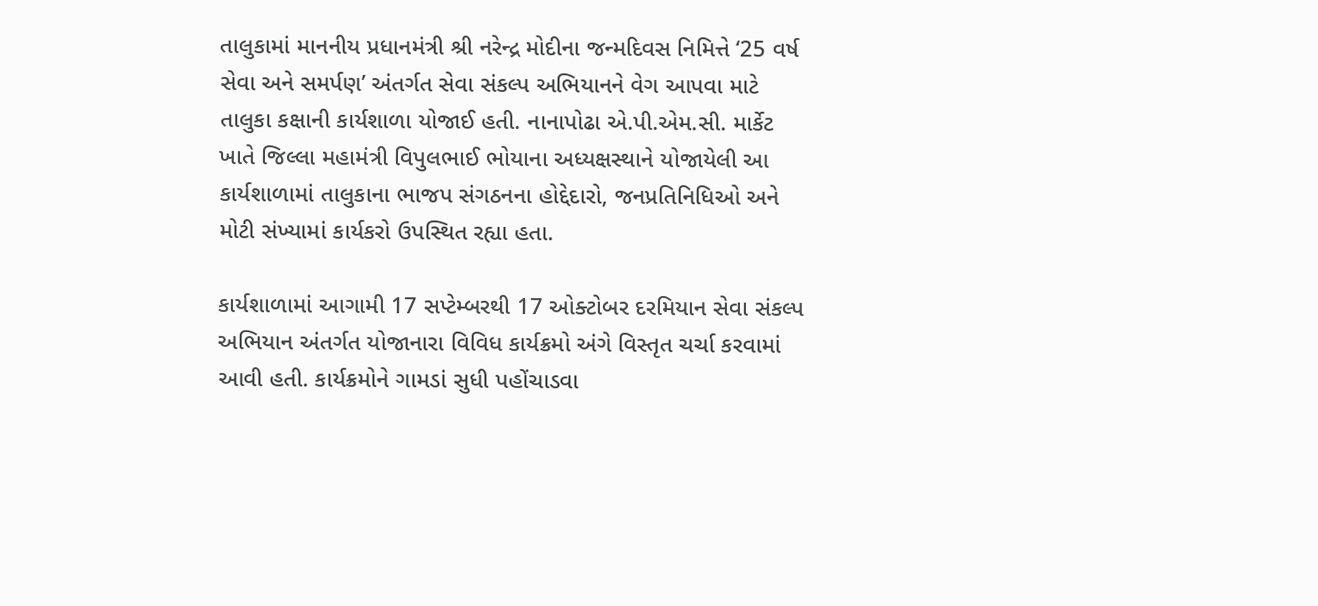તાલુકામાં માનનીય પ્રધાનમંત્રી શ્રી નરેન્દ્ર મોદીના જન્મદિવસ નિમિત્તે ‘25 વર્ષ સેવા અને સમર્પણ’ અંતર્ગત સેવા સંકલ્પ અભિયાનને વેગ આપવા માટે તાલુકા કક્ષાની કાર્યશાળા યોજાઈ હતી. નાનાપોઢા એ.પી.એમ.સી. માર્કેટ ખાતે જિલ્લા મહામંત્રી વિપુલભાઈ ભોયાના અધ્યક્ષસ્થાને યોજાયેલી આ કાર્યશાળામાં તાલુકાના ભાજપ સંગઠનના હોદ્દેદારો, જનપ્રતિનિધિઓ અને મોટી સંખ્યામાં કાર્યકરો ઉપસ્થિત રહ્યા હતા.

કાર્યશાળામાં આગામી 17 સપ્ટેમ્બરથી 17 ઓક્ટોબર દરમિયાન સેવા સંકલ્પ અભિયાન અંતર્ગત યોજાનારા વિવિધ કાર્યક્રમો અંગે વિસ્તૃત ચર્ચા કરવામાં આવી હતી. કાર્યક્રમોને ગામડાં સુધી પહોંચાડવા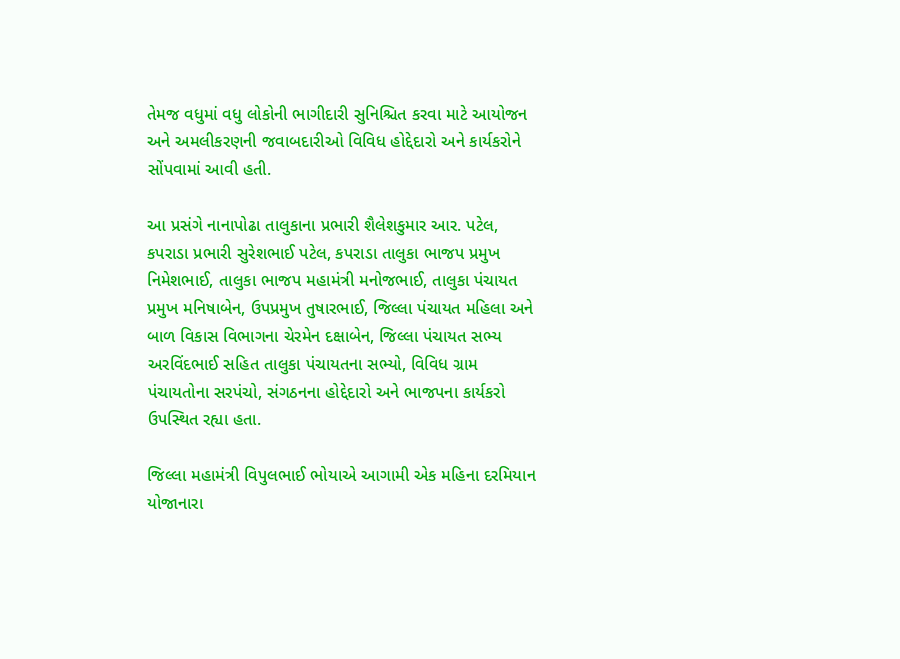તેમજ વધુમાં વધુ લોકોની ભાગીદારી સુનિશ્ચિત કરવા માટે આયોજન અને અમલીકરણની જવાબદારીઓ વિવિધ હોદ્દેદારો અને કાર્યકરોને સોંપવામાં આવી હતી.

આ પ્રસંગે નાનાપોઢા તાલુકાના પ્રભારી શૈલેશકુમાર આર. પટેલ, કપરાડા પ્રભારી સુરેશભાઈ પટેલ, કપરાડા તાલુકા ભાજપ પ્રમુખ નિમેશભાઈ, તાલુકા ભાજપ મહામંત્રી મનોજભાઈ, તાલુકા પંચાયત પ્રમુખ મનિષાબેન, ઉપપ્રમુખ તુષારભાઈ, જિલ્લા પંચાયત મહિલા અને બાળ વિકાસ વિભાગના ચેરમેન દક્ષાબેન, જિલ્લા પંચાયત સભ્ય અરવિંદભાઈ સહિત તાલુકા પંચાયતના સભ્યો, વિવિધ ગ્રામ પંચાયતોના સરપંચો, સંગઠનના હોદ્દેદારો અને ભાજપના કાર્યકરો ઉપસ્થિત રહ્યા હતા.

જિલ્લા મહામંત્રી વિપુલભાઈ ભોયાએ આગામી એક મહિના દરમિયાન યોજાનારા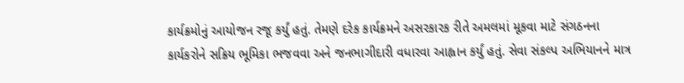કાર્યક્રમોનું આયોજન રજૂ કર્યું હતું. તેમણે દરેક કાર્યક્રમને અસરકારક રીતે અમલમાં મૂકવા માટે સંગઠનના કાર્યકરોને સક્રિય ભૂમિકા ભજવવા અને જનભાગીદારી વધારવા આહ્વાન કર્યું હતું. સેવા સંકલ્પ અભિયાનને માત્ર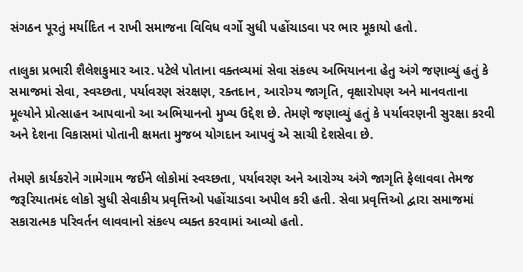સંગઠન પૂરતું મર્યાદિત ન રાખી સમાજના વિવિધ વર્ગો સુધી પહોંચાડવા પર ભાર મૂકાયો હતો.

તાલુકા પ્રભારી શૈલેશકુમાર આર. પટેલે પોતાના વક્તવ્યમાં સેવા સંકલ્પ અભિયાનના હેતુ અંગે જણાવ્યું હતું કે સમાજમાં સેવા, સ્વચ્છતા, પર્યાવરણ સંરક્ષણ, રક્તદાન, આરોગ્ય જાગૃતિ, વૃક્ષારોપણ અને માનવતાના મૂલ્યોને પ્રોત્સાહન આપવાનો આ અભિયાનનો મુખ્ય ઉદ્દેશ છે. તેમણે જણાવ્યું હતું કે પર્યાવરણની સુરક્ષા કરવી અને દેશના વિકાસમાં પોતાની ક્ષમતા મુજબ યોગદાન આપવું એ સાચી દેશસેવા છે.

તેમણે કાર્યકરોને ગામેગામ જઈને લોકોમાં સ્વચ્છતા, પર્યાવરણ અને આરોગ્ય અંગે જાગૃતિ ફેલાવવા તેમજ જરૂરિયાતમંદ લોકો સુધી સેવાકીય પ્રવૃત્તિઓ પહોંચાડવા અપીલ કરી હતી. સેવા પ્રવૃત્તિઓ દ્વારા સમાજમાં સકારાત્મક પરિવર્તન લાવવાનો સંકલ્પ વ્યક્ત કરવામાં આવ્યો હતો.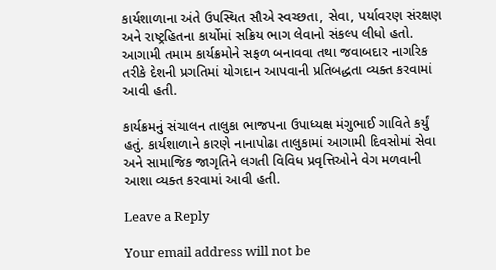કાર્યશાળાના અંતે ઉપસ્થિત સૌએ સ્વચ્છતા, સેવા, પર્યાવરણ સંરક્ષણ અને રાષ્ટ્રહિતના કાર્યોમાં સક્રિય ભાગ લેવાનો સંકલ્પ લીધો હતો. આગામી તમામ કાર્યક્રમોને સફળ બનાવવા તથા જવાબદાર નાગરિક તરીકે દેશની પ્રગતિમાં યોગદાન આપવાની પ્રતિબદ્ધતા વ્યક્ત કરવામાં આવી હતી.

કાર્યક્રમનું સંચાલન તાલુકા ભાજપના ઉપાધ્યક્ષ મંગુભાઈ ગાવિતે કર્યું હતું. કાર્યશાળાને કારણે નાનાપોઢા તાલુકામાં આગામી દિવસોમાં સેવા અને સામાજિક જાગૃતિને લગતી વિવિધ પ્રવૃત્તિઓને વેગ મળવાની આશા વ્યક્ત કરવામાં આવી હતી.

Leave a Reply

Your email address will not be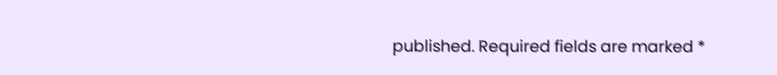published. Required fields are marked *